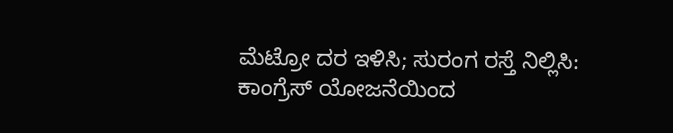ಮೆಟ್ರೋ ದರ ಇಳಿಸಿ; ಸುರಂಗ ರಸ್ತೆ ನಿಲ್ಲಿಸಿ: ಕಾಂಗ್ರೆಸ್ ಯೋಜನೆಯಿಂದ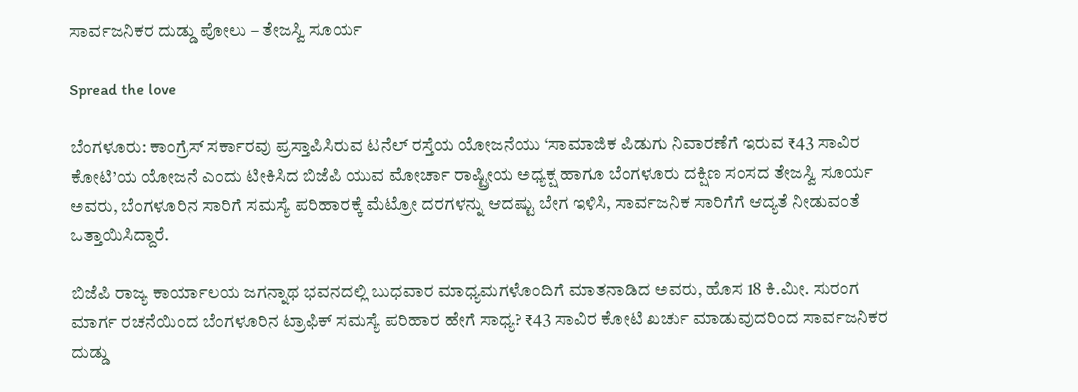ಸಾರ್ವಜನಿಕರ ದುಡ್ಡು ಪೋಲು – ತೇಜಸ್ವಿ ಸೂರ್ಯ

Spread the love

ಬೆಂಗಳೂರು: ಕಾಂಗ್ರೆಸ್ ಸರ್ಕಾರವು ಪ್ರಸ್ತಾಪಿಸಿರುವ ಟನೆಲ್ ರಸ್ತೆಯ ಯೋಜನೆಯು ‘ಸಾಮಾಜಿಕ ಪಿಡುಗು ನಿವಾರಣೆಗೆ ಇರುವ ₹43 ಸಾವಿರ ಕೋಟಿ’ಯ ಯೋಜನೆ ಎಂದು ಟೀಕಿಸಿದ ಬಿಜೆಪಿ ಯುವ ಮೋರ್ಚಾ ರಾಷ್ಟ್ರೀಯ ಅಧ್ಯಕ್ಷ ಹಾಗೂ ಬೆಂಗಳೂರು ದಕ್ಷಿಣ ಸಂಸದ ತೇಜಸ್ವಿ ಸೂರ್ಯ ಅವರು, ಬೆಂಗಳೂರಿನ ಸಾರಿಗೆ ಸಮಸ್ಯೆ ಪರಿಹಾರಕ್ಕೆ ಮೆಟ್ರೋ ದರಗಳನ್ನು ಆದಷ್ಟು ಬೇಗ ಇಳಿಸಿ, ಸಾರ್ವಜನಿಕ ಸಾರಿಗೆಗೆ ಆದ್ಯತೆ ನೀಡುವಂತೆ ಒತ್ತಾಯಿಸಿದ್ದಾರೆ.

ಬಿಜೆಪಿ ರಾಜ್ಯ ಕಾರ್ಯಾಲಯ ಜಗನ್ನಾಥ ಭವನದಲ್ಲಿ ಬುಧವಾರ ಮಾಧ್ಯಮಗಳೊಂದಿಗೆ ಮಾತನಾಡಿದ ಅವರು, ಹೊಸ 18 ಕಿ.ಮೀ. ಸುರಂಗ ಮಾರ್ಗ ರಚನೆಯಿಂದ ಬೆಂಗಳೂರಿನ ಟ್ರಾಫಿಕ್ ಸಮಸ್ಯೆ ಪರಿಹಾರ ಹೇಗೆ ಸಾಧ್ಯ? ₹43 ಸಾವಿರ ಕೋಟಿ ಖರ್ಚು ಮಾಡುವುದರಿಂದ ಸಾರ್ವಜನಿಕರ ದುಡ್ಡು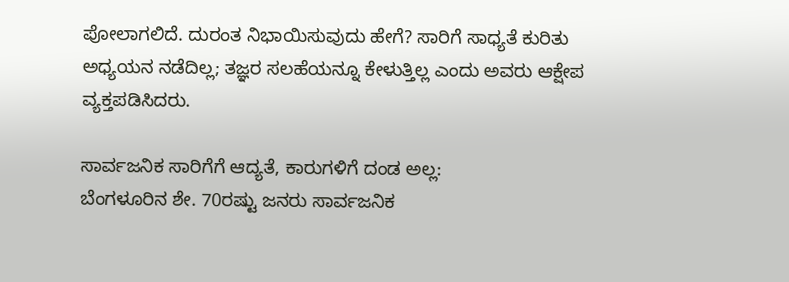ಪೋಲಾಗಲಿದೆ. ದುರಂತ ನಿಭಾಯಿಸುವುದು ಹೇಗೆ? ಸಾರಿಗೆ ಸಾಧ್ಯತೆ ಕುರಿತು ಅಧ್ಯಯನ ನಡೆದಿಲ್ಲ; ತಜ್ಞರ ಸಲಹೆಯನ್ನೂ ಕೇಳುತ್ತಿಲ್ಲ ಎಂದು ಅವರು ಆಕ್ಷೇಪ ವ್ಯಕ್ತಪಡಿಸಿದರು.

ಸಾರ್ವಜನಿಕ ಸಾರಿಗೆಗೆ ಆದ್ಯತೆ, ಕಾರುಗಳಿಗೆ ದಂಡ ಅಲ್ಲ:
ಬೆಂಗಳೂರಿನ ಶೇ. 70ರಷ್ಟು ಜನರು ಸಾರ್ವಜನಿಕ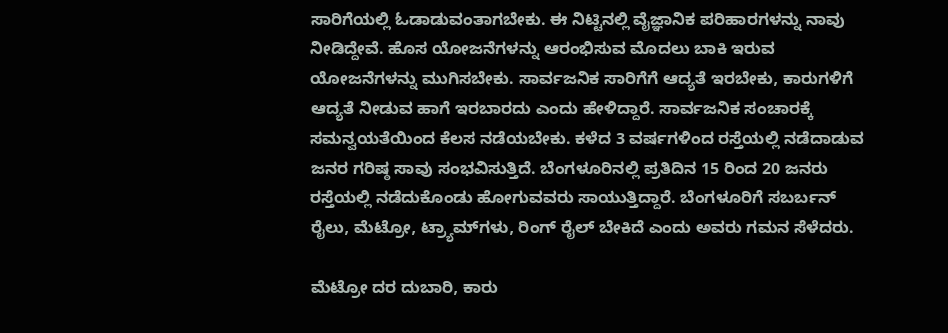ಸಾರಿಗೆಯಲ್ಲಿ ಓಡಾಡುವಂತಾಗಬೇಕು. ಈ ನಿಟ್ಟಿನಲ್ಲಿ ವೈಜ್ಞಾನಿಕ ಪರಿಹಾರಗಳನ್ನು ನಾವು ನೀಡಿದ್ದೇವೆ. ಹೊಸ ಯೋಜನೆಗಳನ್ನು ಆರಂಭಿಸುವ ಮೊದಲು ಬಾಕಿ ಇರುವ ಯೋಜನೆಗಳನ್ನು ಮುಗಿಸಬೇಕು. ಸಾರ್ವಜನಿಕ ಸಾರಿಗೆಗೆ ಆದ್ಯತೆ ಇರಬೇಕು, ಕಾರುಗಳಿಗೆ ಆದ್ಯತೆ ನೀಡುವ ಹಾಗೆ ಇರಬಾರದು ಎಂದು ಹೇಳಿದ್ದಾರೆ. ಸಾರ್ವಜನಿಕ ಸಂಚಾರಕ್ಕೆ ಸಮನ್ವಯತೆಯಿಂದ ಕೆಲಸ ನಡೆಯಬೇಕು. ಕಳೆದ 3 ವರ್ಷಗಳಿಂದ ರಸ್ತೆಯಲ್ಲಿ ನಡೆದಾಡುವ ಜನರ ಗರಿಷ್ಠ ಸಾವು ಸಂಭವಿಸುತ್ತಿದೆ. ಬೆಂಗಳೂರಿನಲ್ಲಿ ಪ್ರತಿದಿನ 15 ರಿಂದ 20 ಜನರು ರಸ್ತೆಯಲ್ಲಿ ನಡೆದುಕೊಂಡು ಹೋಗುವವರು ಸಾಯುತ್ತಿದ್ದಾರೆ. ಬೆಂಗಳೂರಿಗೆ ಸಬರ್ಬನ್ ರೈಲು, ಮೆಟ್ರೋ, ಟ್ರ್ಯಾಮ್‌ಗಳು, ರಿಂಗ್ ರೈಲ್ ಬೇಕಿದೆ ಎಂದು ಅವರು ಗಮನ ಸೆಳೆದರು.

ಮೆಟ್ರೋ ದರ ದುಬಾರಿ, ಕಾರು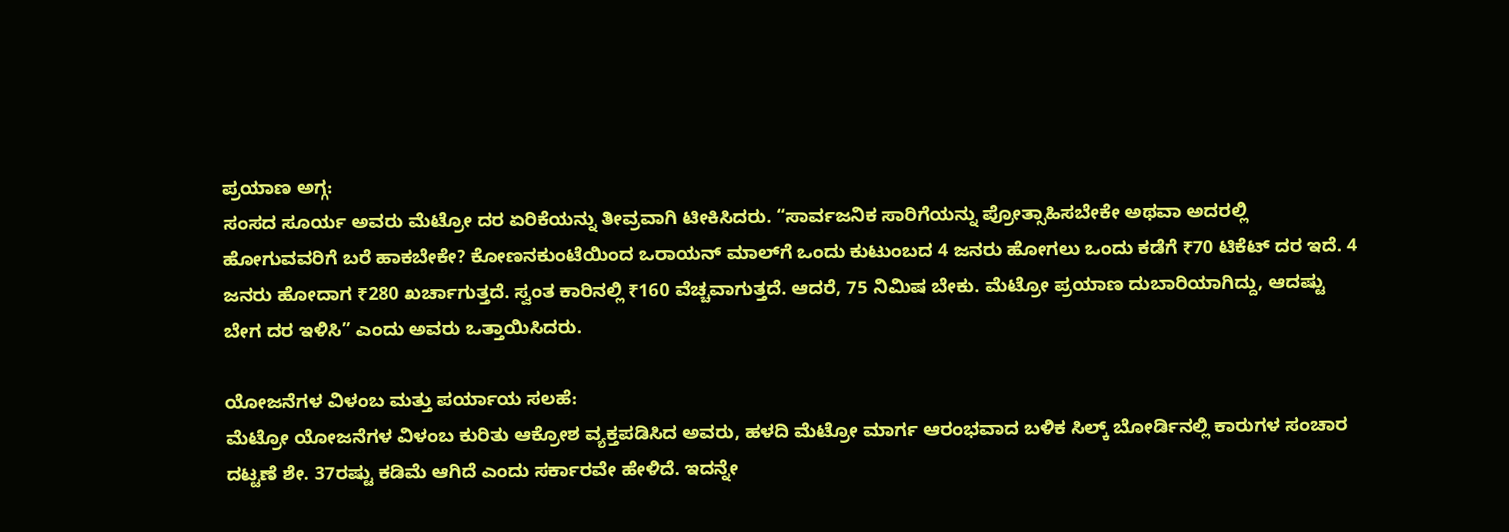ಪ್ರಯಾಣ ಅಗ್ಗ:
ಸಂಸದ ಸೂರ್ಯ ಅವರು ಮೆಟ್ರೋ ದರ ಏರಿಕೆಯನ್ನು ತೀವ್ರವಾಗಿ ಟೀಕಿಸಿದರು. “ಸಾರ್ವಜನಿಕ ಸಾರಿಗೆಯನ್ನು ಪ್ರೋತ್ಸಾಹಿಸಬೇಕೇ ಅಥವಾ ಅದರಲ್ಲಿ ಹೋಗುವವರಿಗೆ ಬರೆ ಹಾಕಬೇಕೇ? ಕೋಣನಕುಂಟೆಯಿಂದ ಒರಾಯನ್ ಮಾಲ್‌ಗೆ ಒಂದು ಕುಟುಂಬದ 4 ಜನರು ಹೋಗಲು ಒಂದು ಕಡೆಗೆ ₹70 ಟಿಕೆಟ್ ದರ ಇದೆ. 4 ಜನರು ಹೋದಾಗ ₹280 ಖರ್ಚಾಗುತ್ತದೆ. ಸ್ವಂತ ಕಾರಿನಲ್ಲಿ ₹160 ವೆಚ್ಚವಾಗುತ್ತದೆ. ಆದರೆ, 75 ನಿಮಿಷ ಬೇಕು. ಮೆಟ್ರೋ ಪ್ರಯಾಣ ದುಬಾರಿಯಾಗಿದ್ದು, ಆದಷ್ಟು ಬೇಗ ದರ ಇಳಿಸಿ” ಎಂದು ಅವರು ಒತ್ತಾಯಿಸಿದರು.

ಯೋಜನೆಗಳ ವಿಳಂಬ ಮತ್ತು ಪರ್ಯಾಯ ಸಲಹೆ:
ಮೆಟ್ರೋ ಯೋಜನೆಗಳ ವಿಳಂಬ ಕುರಿತು ಆಕ್ರೋಶ ವ್ಯಕ್ತಪಡಿಸಿದ ಅವರು, ಹಳದಿ ಮೆಟ್ರೋ ಮಾರ್ಗ ಆರಂಭವಾದ ಬಳಿಕ ಸಿಲ್ಕ್ ಬೋರ್ಡಿನಲ್ಲಿ ಕಾರುಗಳ ಸಂಚಾರ ದಟ್ಟಣೆ ಶೇ. 37ರಷ್ಟು ಕಡಿಮೆ ಆಗಿದೆ ಎಂದು ಸರ್ಕಾರವೇ ಹೇಳಿದೆ. ಇದನ್ನೇ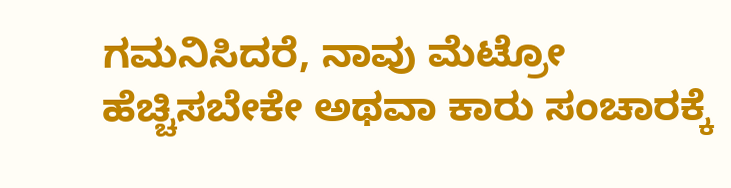ಗಮನಿಸಿದರೆ, ನಾವು ಮೆಟ್ರೋ ಹೆಚ್ಚಿಸಬೇಕೇ ಅಥವಾ ಕಾರು ಸಂಚಾರಕ್ಕೆ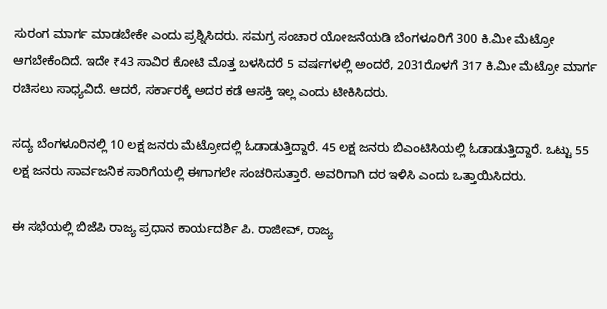ಸುರಂಗ ಮಾರ್ಗ ಮಾಡಬೇಕೇ ಎಂದು ಪ್ರಶ್ನಿಸಿದರು. ಸಮಗ್ರ ಸಂಚಾರ ಯೋಜನೆಯಡಿ ಬೆಂಗಳೂರಿಗೆ 300 ಕಿ.ಮೀ ಮೆಟ್ರೋ ಆಗಬೇಕೆಂದಿದೆ. ಇದೇ ₹43 ಸಾವಿರ ಕೋಟಿ ಮೊತ್ತ ಬಳಸಿದರೆ 5 ವರ್ಷಗಳಲ್ಲಿ ಅಂದರೆ, 2031ರೊಳಗೆ 317 ಕಿ.ಮೀ ಮೆಟ್ರೋ ಮಾರ್ಗ ರಚಿಸಲು ಸಾಧ್ಯವಿದೆ. ಆದರೆ, ಸರ್ಕಾರಕ್ಕೆ ಅದರ ಕಡೆ ಆಸಕ್ತಿ ಇಲ್ಲ ಎಂದು ಟೀಕಿಸಿದರು.

ಸದ್ಯ ಬೆಂಗಳೂರಿನಲ್ಲಿ 10 ಲಕ್ಷ ಜನರು ಮೆಟ್ರೋದಲ್ಲಿ ಓಡಾಡುತ್ತಿದ್ದಾರೆ. 45 ಲಕ್ಷ ಜನರು ಬಿಎಂಟಿಸಿಯಲ್ಲಿ ಓಡಾಡುತ್ತಿದ್ದಾರೆ. ಒಟ್ಟು 55 ಲಕ್ಷ ಜನರು ಸಾರ್ವಜನಿಕ ಸಾರಿಗೆಯಲ್ಲಿ ಈಗಾಗಲೇ ಸಂಚರಿಸುತ್ತಾರೆ. ಅವರಿಗಾಗಿ ದರ ಇಳಿಸಿ ಎಂದು ಒತ್ತಾಯಿಸಿದರು.

ಈ ಸಭೆಯಲ್ಲಿ ಬಿಜೆಪಿ ರಾಜ್ಯ ಪ್ರಧಾನ ಕಾರ್ಯದರ್ಶಿ ಪಿ. ರಾಜೀವ್, ರಾಜ್ಯ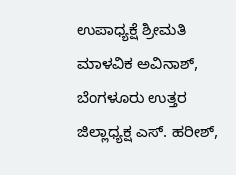ಉಪಾಧ್ಯಕ್ಷೆ ಶ್ರೀಮತಿ ಮಾಳವಿಕ ಅವಿನಾಶ್, ಬೆಂಗಳೂರು ಉತ್ತರ ಜಿಲ್ಲಾಧ್ಯಕ್ಷ ಎಸ್. ಹರೀಶ್,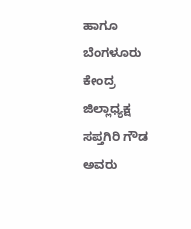ಹಾಗೂ ಬೆಂಗಳೂರು ಕೇಂದ್ರ ಜಿಲ್ಲಾಧ್ಯಕ್ಷ ಸಪ್ತಗಿರಿ ಗೌಡ ಅವರು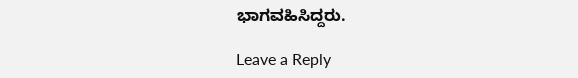ಭಾಗವಹಿಸಿದ್ದರು.

Leave a Reply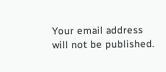Your email address will not be published.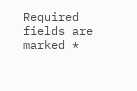Required fields are marked *